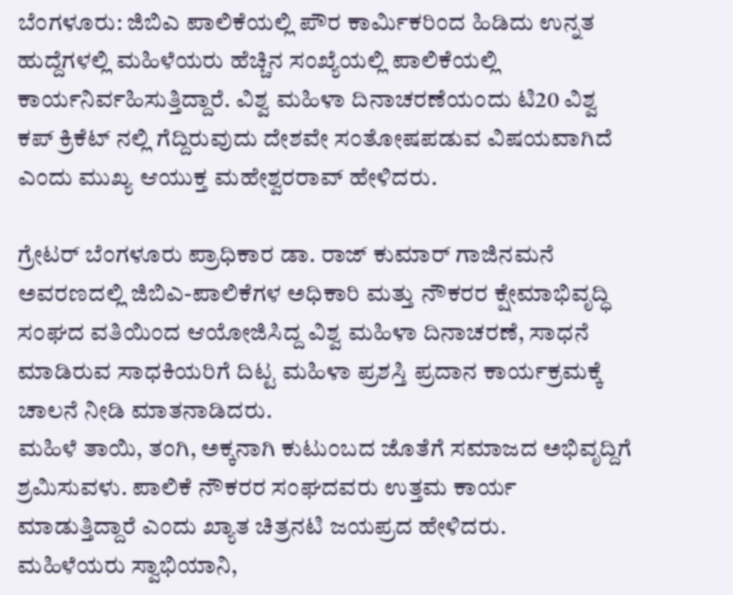ಬೆಂಗಳೂರು: ಜಿಬಿಎ ಪಾಲಿಕೆಯಲ್ಲಿ ಪೌರ ಕಾರ್ಮಿಕರಿಂದ ಹಿಡಿದು ಉನ್ನತ ಹುದ್ದೆಗಳಲ್ಲಿ ಮಹಿಳೆಯರು ಹೆಚ್ಚಿನ ಸಂಖ್ಯೆಯಲ್ಲಿ ಪಾಲಿಕೆಯಲ್ಲಿ ಕಾರ್ಯನಿರ್ವಹಿಸುತ್ತಿದ್ದಾರೆ. ವಿಶ್ವ ಮಹಿಳಾ ದಿನಾಚರಣೆಯಂದು ಟಿ20 ವಿಶ್ವ ಕಪ್ ಕ್ರಿಕೆಟ್ ನಲ್ಲಿ ಗೆದ್ದಿರುವುದು ದೇಶವೇ ಸಂತೋಷಪಡುವ ವಿಷಯವಾಗಿದೆ ಎಂದು ಮುಖ್ಯ ಆಯುಕ್ತ ಮಹೇಶ್ವರರಾವ್ ಹೇಳಿದರು.

ಗ್ರೇಟರ್ ಬೆಂಗಳೂರು ಪ್ರಾಧಿಕಾರ ಡಾ. ರಾಜ್ ಕುಮಾರ್ ಗಾಜಿನಮನೆ ಅವರಣದಲ್ಲಿ ಜಿಬಿಎ-ಪಾಲಿಕೆಗಳ ಅಧಿಕಾರಿ ಮತ್ತು ನೌಕರರ ಕ್ಷೇಮಾಭಿವೃದ್ಧಿ ಸಂಘದ ವತಿಯಿಂದ ಆಯೋಜಿಸಿದ್ದ ವಿಶ್ವ ಮಹಿಳಾ ದಿನಾಚರಣೆ, ಸಾಧನೆ ಮಾಡಿರುವ ಸಾಧಕಿಯರಿಗೆ ದಿಟ್ಟ ಮಹಿಳಾ ಪ್ರಶಸ್ತಿ ಪ್ರದಾನ ಕಾರ್ಯಕ್ರಮಕ್ಕೆ ಚಾಲನೆ ನೀಡಿ ಮಾತನಾಡಿದರು.
ಮಹಿಳೆ ತಾಯಿ, ತಂಗಿ, ಅಕ್ಕನಾಗಿ ಕುಟುಂಬದ ಜೊತೆಗೆ ಸಮಾಜದ ಅಭಿವೃದ್ದಿಗೆ ಶ್ರಮಿಸುವಳು. ಪಾಲಿಕೆ ನೌಕರರ ಸಂಘದವರು ಉತ್ತಮ ಕಾರ್ಯ ಮಾಡುತ್ತಿದ್ದಾರೆ ಎಂದು ಖ್ಯಾತ ಚಿತ್ರನಟಿ ಜಯಪ್ರದ ಹೇಳಿದರು.
ಮಹಿಳೆಯರು ಸ್ವಾಭಿಯಾನಿ,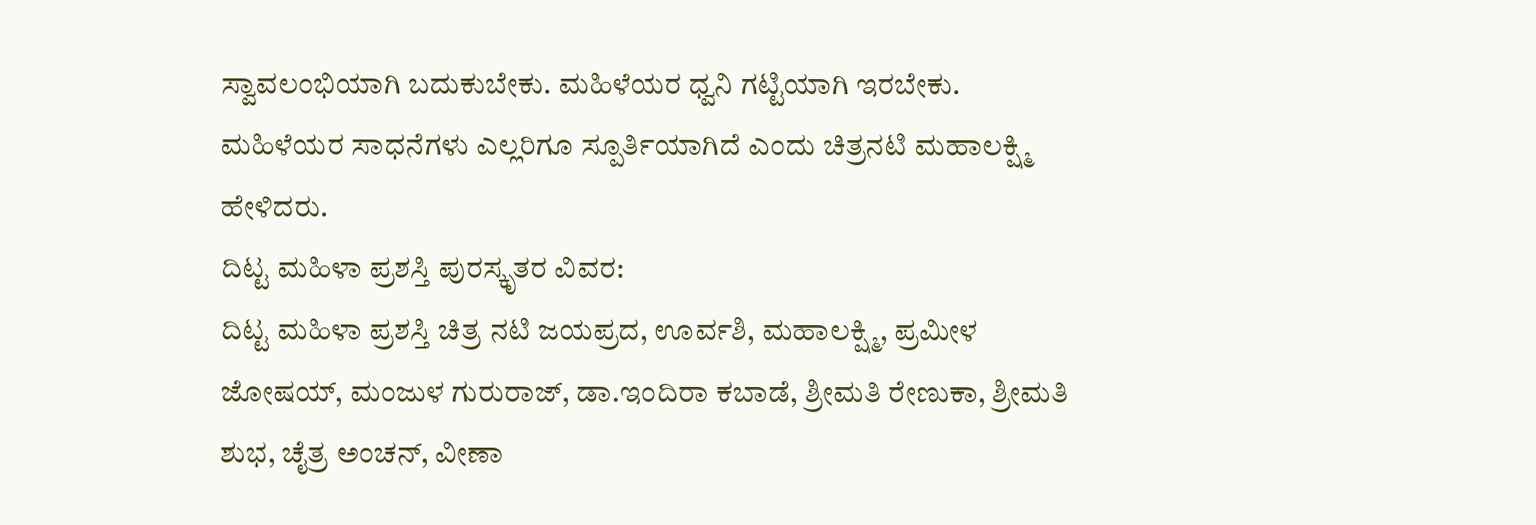ಸ್ವಾವಲಂಭಿಯಾಗಿ ಬದುಕುಬೇಕು. ಮಹಿಳೆಯರ ಧ್ವನಿ ಗಟ್ಟಿಯಾಗಿ ಇರಬೇಕು. ಮಹಿಳೆಯರ ಸಾಧನೆಗಳು ಎಲ್ಲರಿಗೂ ಸ್ಪೂರ್ತಿಯಾಗಿದೆ ಎಂದು ಚಿತ್ರನಟಿ ಮಹಾಲಕ್ಷ್ಮಿ ಹೇಳಿದರು.
ದಿಟ್ಟ ಮಹಿಳಾ ಪ್ರಶಸ್ತಿ ಪುರಸ್ಕೃತರ ವಿವರ:
ದಿಟ್ಟ ಮಹಿಳಾ ಪ್ರಶಸ್ತಿ ಚಿತ್ರ ನಟಿ ಜಯಪ್ರದ, ಊರ್ವಶಿ, ಮಹಾಲಕ್ಷ್ಮಿ, ಪ್ರಮೀಳ ಜೋಷಯ್, ಮಂಜುಳ ಗುರುರಾಜ್, ಡಾ.ಇಂದಿರಾ ಕಬಾಡೆ, ಶ್ರೀಮತಿ ರೇಣುಕಾ, ಶ್ರೀಮತಿ ಶುಭ, ಚೈತ್ರ ಅಂಚನ್, ವೀಣಾ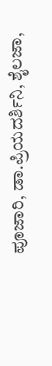ಪೂಜಾರಿ, ಡಾ.ಪ್ರಿಯದರ್ಶಿನಿ, ಶೈಲಜಾ,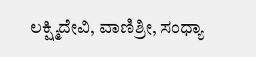ಲಕ್ಷ್ಮಿದೇವಿ, ವಾಣಿಶ್ರೀ, ಸಂಧ್ಯಾ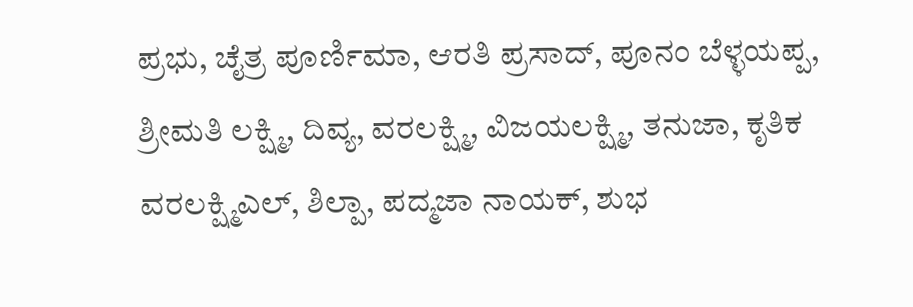ಪ್ರಭು, ಚೈತ್ರ ಪೂರ್ಣಿಮಾ, ಆರತಿ ಪ್ರಸಾದ್, ಪೂನಂ ಬೆಳ್ಳಯಪ್ಪ, ಶ್ರೀಮತಿ ಲಕ್ಷ್ಮಿ, ದಿವ್ಯ, ವರಲಕ್ಷ್ಮಿ, ವಿಜಯಲಕ್ಷ್ಮಿ, ತನುಜಾ, ಕೃತಿಕ ವರಲಕ್ಷ್ಮಿಎಲ್, ಶಿಲ್ಪಾ, ಪದ್ಮಜಾ ನಾಯಕ್, ಶುಭ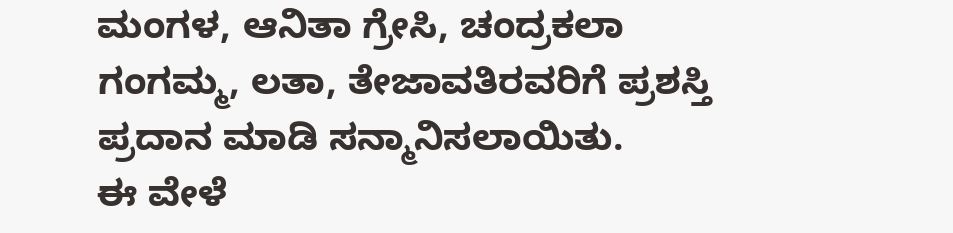ಮಂಗಳ, ಆನಿತಾ ಗ್ರೇಸಿ, ಚಂದ್ರಕಲಾ ಗಂಗಮ್ಮ, ಲತಾ, ತೇಜಾವತಿರವರಿಗೆ ಪ್ರಶಸ್ತಿ ಪ್ರದಾನ ಮಾಡಿ ಸನ್ಮಾನಿಸಲಾಯಿತು.
ಈ ವೇಳೆ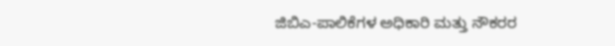ಜಿಬಿಎ-ಪಾಲಿಕೆಗಳ ಅಧಿಕಾರಿ ಮತ್ತು ನೌಕರರ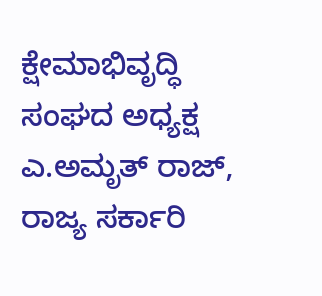ಕ್ಷೇಮಾಭಿವೃದ್ಧಿ ಸಂಘದ ಅಧ್ಯಕ್ಷ ಎ.ಅಮೃತ್ ರಾಜ್, ರಾಜ್ಯ ಸರ್ಕಾರಿ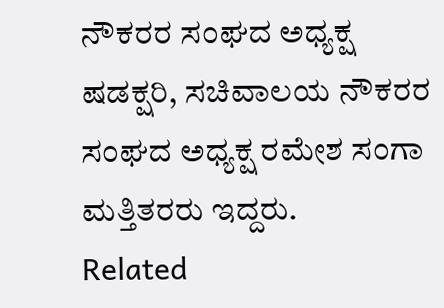ನೌಕರರ ಸಂಘದ ಅಧ್ಯಕ್ಷ ಷಡಕ್ಷರಿ, ಸಚಿವಾಲಯ ನೌಕರರ ಸಂಘದ ಅಧ್ಯಕ್ಷ ರಮೇಶ ಸಂಗಾ ಮತ್ತಿತರರು ಇದ್ದರು.
Related